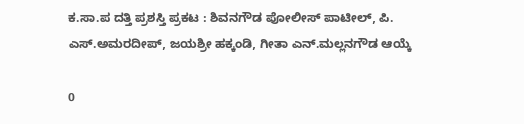ಕ.ಸಾ.ಪ ದತ್ತಿ ಪ್ರಶಸ್ತಿ ಪ್ರಕಟ : ಶಿವನಗೌಡ ಪೋಲೀಸ್ ಪಾಟೀಲ್, ಪಿ. ಎಸ್.ಅಮರದೀಪ್, ಜಯಶ್ರೀ ಹಕ್ಕಂಡಿ, ಗೀತಾ ಎನ್.ಮಲ್ಲನಗೌಡ ಆಯ್ಕೆ

0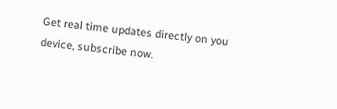Get real time updates directly on you device, subscribe now.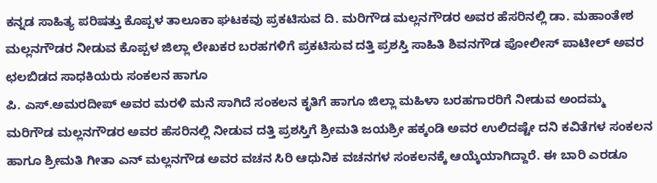ಕನ್ನಡ ಸಾಹಿತ್ಯ ಪರಿಷತ್ತು ಕೊಪ್ಪಳ ತಾಲೂಕಾ ಘಟಕವು ಪ್ರಕಟಿಸುವ ದಿ. ಮರಿಗೌಡ ಮಲ್ಲನಗೌಡರ ಅವರ ಹೆಸರಿನಲ್ಲಿ ಡಾ. ಮಹಾಂತೇಶ ಮಲ್ಲನಗೌಡರ ನೀಡುವ ಕೊಪ್ಪಳ ಜಿಲ್ಲಾ ಲೇಖಕರ ಬರಹಗಳಿಗೆ ಪ್ರಕಟಿಸುವ ದತ್ತಿ ಪ್ರಶಸ್ತಿ ಸಾಹಿತಿ ಶಿವನಗೌಡ ಪೋಲೀಸ್ ಪಾಟೀಲ್ ಅವರ ಛಲಬಿಡದ ಸಾಧಕಿಯರು ಸಂಕಲನ ಹಾಗೂ
ಪಿ. ಎಸ್.ಅಮರದೀಪ್ ಅವರ ಮರಳಿ ಮನೆ ಸಾಗಿದೆ ಸಂಕಲನ ಕೃತಿಗೆ ಹಾಗೂ ಜಿಲ್ಲಾ ಮಹಿಳಾ ಬರಹಗಾರರಿಗೆ ನೀಡುವ ಅಂದಮ್ಮ ಮರಿಗೌಡ ಮಲ್ಲನಗೌಡರ ಅವರ ಹೆಸರಿನಲ್ಲಿ ನೀಡುವ ದತ್ತಿ ಪ್ರಶಸ್ತಿಗೆ ಶ್ರೀಮತಿ ಜಯಶ್ರೀ ಹಕ್ಕಂಡಿ ಅವರ ಉಲಿದಷ್ಟೇ ದನಿ ಕವಿತೆಗಳ ಸಂಕಲನ ಹಾಗೂ ಶ್ರೀಮತಿ ಗೀತಾ ಎನ್ ಮಲ್ಲನಗೌಡ ಅವರ ವಚನ ಸಿರಿ ಆಧುನಿಕ ವಚನಗಳ ಸಂಕಲನಕ್ಕೆ ಆಯ್ಕೆಯಾಗಿದ್ದಾರೆ. ಈ ಬಾರಿ ಎರಡೂ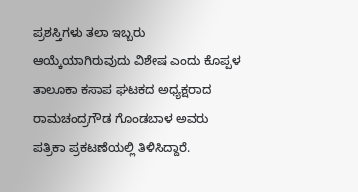ಪ್ರಶಸ್ತಿಗಳು ತಲಾ ಇಬ್ಬರು ಆಯ್ಕೆಯಾಗಿರುವುದು ವಿಶೇಷ ಎಂದು ಕೊಪ್ಪಳ ತಾಲೂಕಾ ಕಸಾಪ ಘಟಕದ ಅಧ್ಯಕ್ಷರಾದ ರಾಮಚಂದ್ರಗೌಡ ಗೊಂಡಬಾಳ ಅವರು ಪತ್ರಿಕಾ ಪ್ರಕಟಣೆಯಲ್ಲಿ ತಿಳಿಸಿದ್ದಾರೆ.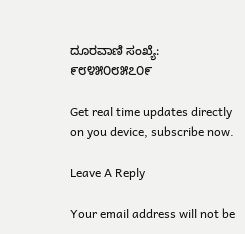ದೂರವಾಣಿ ಸಂಖ್ಯೆ: ೯೮೪೫೦೮೫೭೦೯

Get real time updates directly on you device, subscribe now.

Leave A Reply

Your email address will not be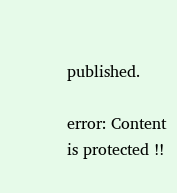published.

error: Content is protected !!